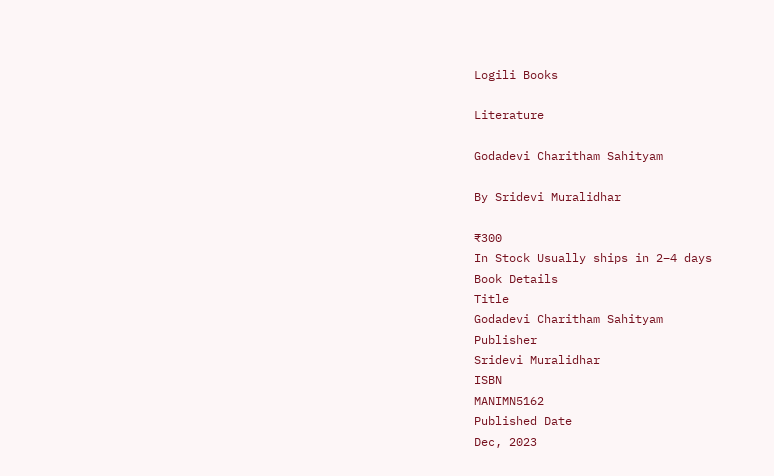Logili Books

Literature

Godadevi Charitham Sahityam

By Sridevi Muralidhar

₹300
In Stock Usually ships in 2–4 days
Book Details
Title
Godadevi Charitham Sahityam
Publisher
Sridevi Muralidhar
ISBN
MANIMN5162
Published Date
Dec, 2023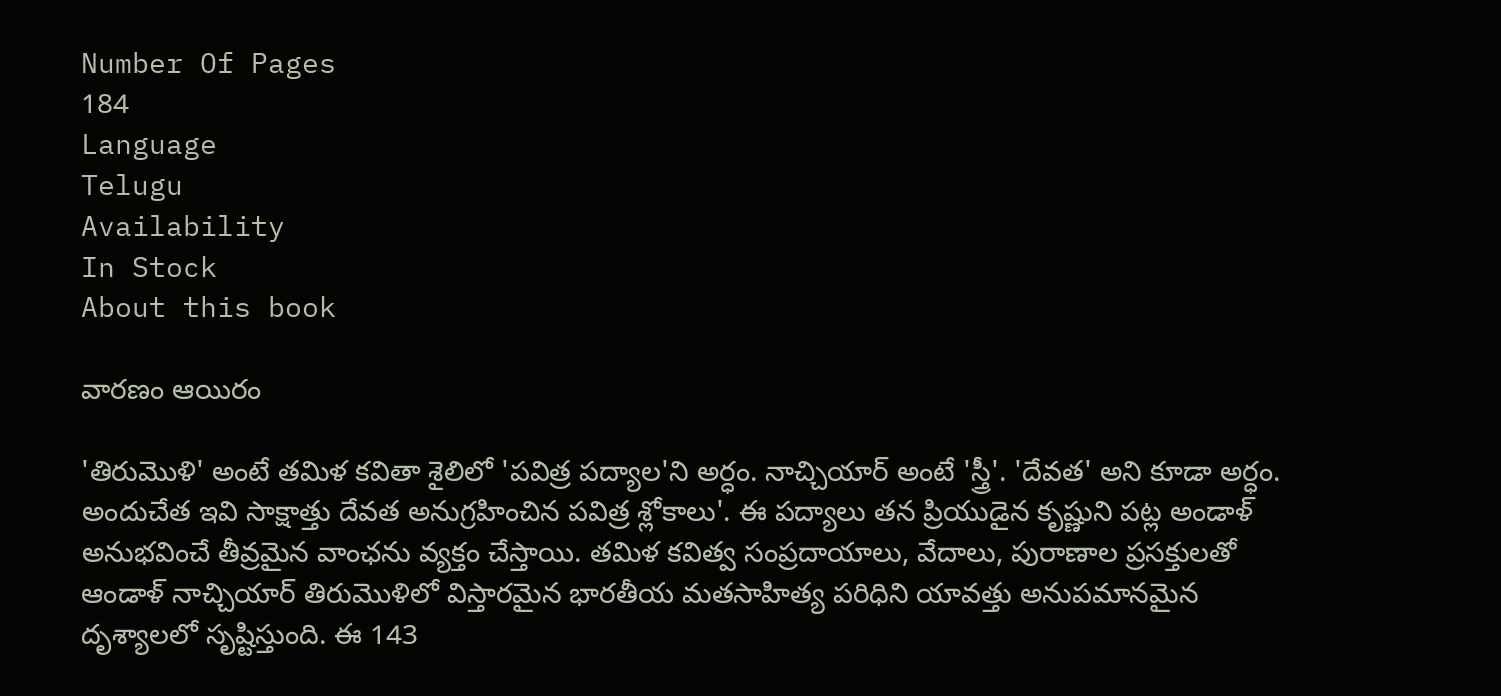Number Of Pages
184
Language
Telugu
Availability
In Stock
About this book

వారణం ఆయిరం

'తిరుమొళి' అంటే తమిళ కవితా శైలిలో 'పవిత్ర పద్యాల'ని అర్ధం. నాచ్చియార్ అంటే 'స్త్రీ'. 'దేవత' అని కూడా అర్ధం. అందుచేత ఇవి సాక్షాత్తు దేవత అనుగ్రహించిన పవిత్ర శ్లోకాలు'. ఈ పద్యాలు తన ప్రియుడైన కృష్ణుని పట్ల అండాళ్ అనుభవించే తీవ్రమైన వాంఛను వ్యక్తం చేస్తాయి. తమిళ కవిత్వ సంప్రదాయాలు, వేదాలు, పురాణాల ప్రసక్తులతో ఆండాళ్ నాచ్చియార్ తిరుమొళిలో విస్తారమైన భారతీయ మతసాహిత్య పరిధిని యావత్తు అనుపమానమైన దృశ్యాలలో సృష్టిస్తుంది. ఈ 143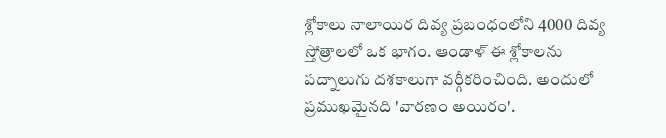శ్లోకాలు నాలాయిర దివ్య ప్రబంధంలోని 4000 దివ్య స్తోత్రాలలో ఒక భాగం. ఆండాళ్ ఈ శ్లోకాలను పద్నాలుగు దశకాలుగా వర్గీకరించింది. అందులో ప్రముఖమైనది 'వారణం అయిరం'.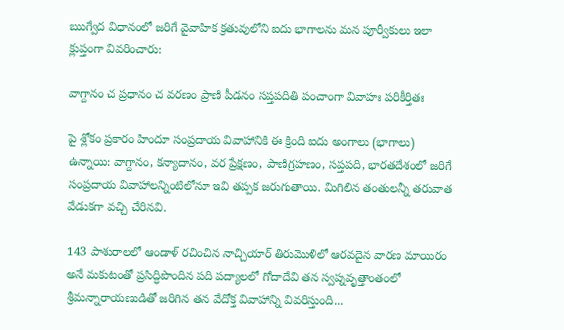ఋగ్వేద విధానంలో జరిగే వైవాహిక క్రతువులోని ఐదు భాగాలను మన పూర్వీకులు ఇలా క్లుప్తంగా వివరించారు:

వాగ్దానం చ ప్రధానం చ వరణం ప్రాణి పీడనం సప్తపదితి పంచాంగా వివాహః పరికీర్తితః

పై శ్లోకం ప్రకారం హిందూ సంప్రదాయ వివాహానికి ఈ క్రింది ఐదు అంగాలు (భాగాలు) ఉన్నాయి: వాగ్దానం, కన్యాదానం, వర ప్రేక్షణం, పాణిగ్రహణం, సప్తపది, భారతదేశంలో జరిగే సంప్రదాయ వివాహాలన్నింటిలోనూ ఇవి తప్పక జరుగుతాయి. మిగిలిన తంతులన్నీ తరువాత వేడుకగా వచ్చి చేరినవి.

143 పాశురాలలో ఆండాళ్ రచించిన నాచ్చియార్ తిరుమొళిలో ఆరవదైన వారణ మాయిరం అనే మకుటంతో ప్రసిద్ధిపొందిన పది పద్యాలలో గోదాదేవి తన స్వప్నవృత్తాంతంలో శ్రీమన్నారాయణుడితో జరిగిన తన వేదోక్త వివాహాన్ని వివరిస్తుంది...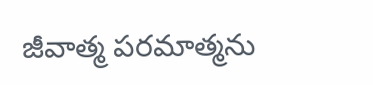జీవాత్మ పరమాత్మను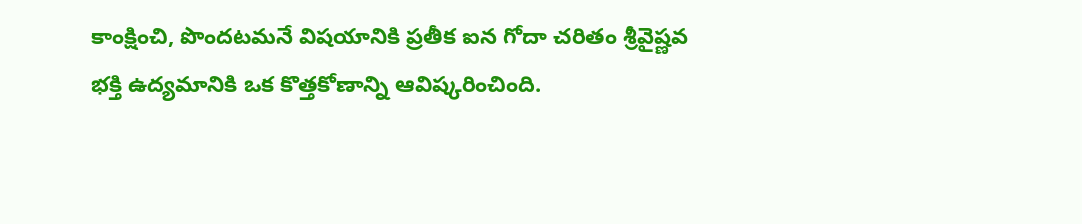కాంక్షించి, పొందటమనే విషయానికి ప్రతీక ఐన గోదా చరితం శ్రీవైష్ణవ భక్తి ఉద్యమానికి ఒక కొత్తకోణాన్ని ఆవిష్కరించింది.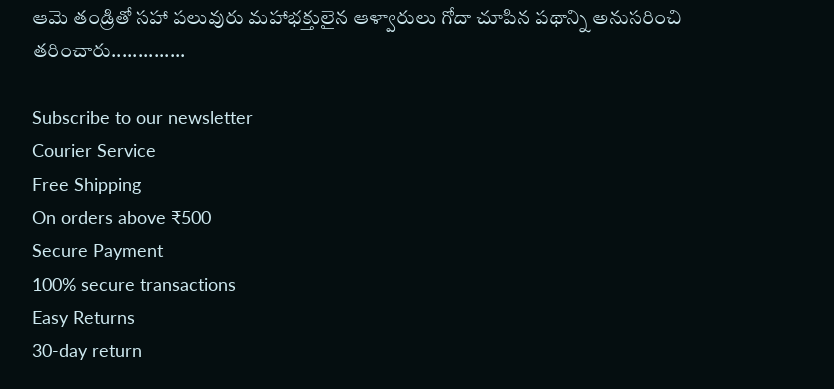ఆమె తండ్రితో సహా పలువురు మహాభక్తులైన ఆళ్వారులు గోదా చూపిన పథాన్ని అనుసరించి తరించారు..............

Subscribe to our newsletter
Courier Service
Free Shipping
On orders above ₹500
Secure Payment
100% secure transactions
Easy Returns
30-day return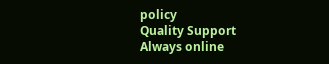policy
Quality Support
Always online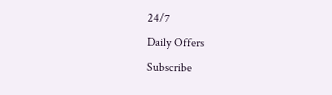24/7
Daily Offers
Subscribe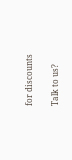for discounts

Talk to us?